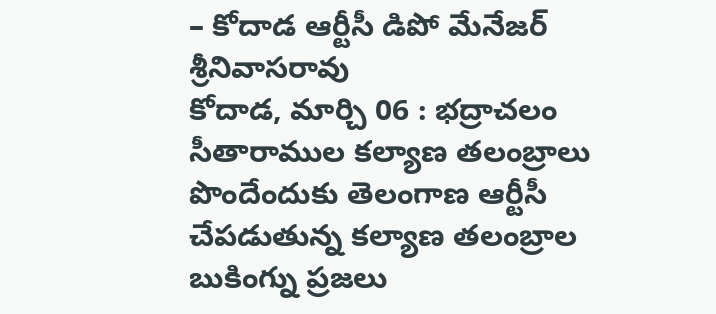– కోదాడ ఆర్టీసీ డిపో మేనేజర్ శ్రీనివాసరావు
కోదాడ, మార్చి 06 : భద్రాచలం సీతారాముల కల్యాణ తలంబ్రాలు పొందేందుకు తెలంగాణ ఆర్టీసీ చేపడుతున్న కల్యాణ తలంబ్రాల బుకింగ్ను ప్రజలు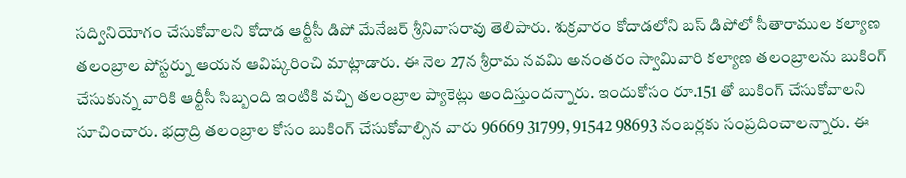సద్వినియోగం చేసుకోవాలని కోదాడ ఆర్టీసీ డిపో మేనేజర్ శ్రీనివాసరావు తెలిపారు. శుక్రవారం కోదాడలోని బస్ డిపోలో సీతారాముల కల్యాణ తలంబ్రాల పోస్టర్ను ఆయన ఆవిష్కరించి మాట్లాడారు. ఈ నెల 27న శ్రీరామ నవమి అనంతరం స్వామివారి కల్యాణ తలంబ్రాలను బుకింగ్ చేసుకున్న వారికి ఆర్టీసీ సిబ్బంది ఇంటికి వచ్చి తలంబ్రాల ప్యాకెట్లు అందిస్తుందన్నారు. ఇందుకోసం రూ.151 తో బుకింగ్ చేసుకోవాలని సూచించారు. భద్రాద్రి తలంబ్రాల కోసం బుకింగ్ చేసుకోవాల్సిన వారు 96669 31799, 91542 98693 నంబర్లకు సంప్రదించాలన్నారు. ఈ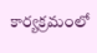కార్యక్రమంలో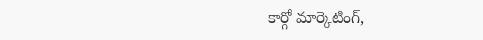కార్గో మార్కెటింగ్,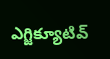ఎగ్జిక్యూటివ్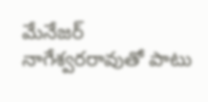మేనేజర్ నాగేశ్వరరావుతో పాటు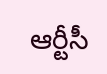ఆర్టీసీ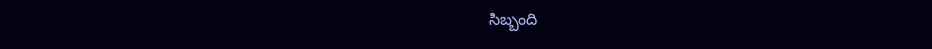సిబ్బంది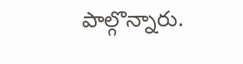పాల్గొన్నారు.